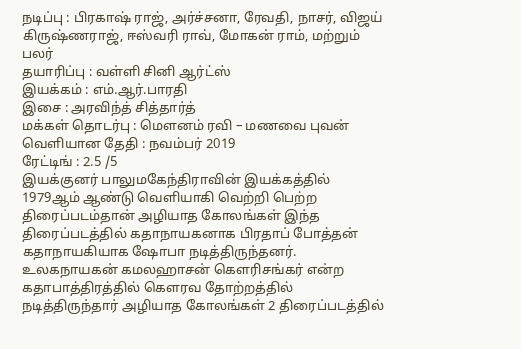நடிப்பு : பிரகாஷ் ராஜ், அர்ச்சனா, ரேவதி, நாசர், விஜய் கிருஷ்ணராஜ், ஈஸ்வரி ராவ், மோகன் ராம், மற்றும் பலர்
தயாரிப்பு : வள்ளி சினி ஆர்ட்ஸ்
இயக்கம் : எம்.ஆர்.பாரதி
இசை : அரவிந்த் சித்தார்த்
மக்கள் தொடர்பு : மெளனம் ரவி – மணவை புவன்
வெளியான தேதி : நவம்பர் 2019
ரேட்டிங் : 2.5 /5
இயக்குனர் பாலுமகேந்திராவின் இயக்கத்தில் 1979ஆம் ஆண்டு வெளியாகி வெற்றி பெற்ற திரைப்படம்தான் அழியாத கோலங்கள் இந்த திரைப்படத்தில் கதாநாயகனாக பிரதாப் போத்தன் கதாநாயகியாக ஷோபா நடித்திருந்தனர்.
உலகநாயகன் கமலஹாசன் கௌரிசங்கர் என்ற கதாபாத்திரத்தில் கௌரவ தோற்றத்தில் நடித்திருந்தார் அழியாத கோலங்கள் 2 திரைப்படத்தில்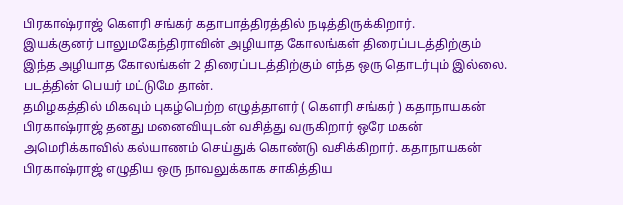பிரகாஷ்ராஜ் கௌரி சங்கர் கதாபாத்திரத்தில் நடித்திருக்கிறார்.
இயக்குனர் பாலுமகேந்திராவின் அழியாத கோலங்கள் திரைப்படத்திற்கும் இந்த அழியாத கோலங்கள் 2 திரைப்படத்திற்கும் எந்த ஒரு தொடர்பும் இல்லை. படத்தின் பெயர் மட்டுமே தான்.
தமிழகத்தில் மிகவும் புகழ்பெற்ற எழுத்தாளர் ( கௌரி சங்கர் ) கதாநாயகன் பிரகாஷ்ராஜ் தனது மனைவியுடன் வசித்து வருகிறார் ஒரே மகன் அமெரிக்காவில் கல்யாணம் செய்துக் கொண்டு வசிக்கிறார். கதாநாயகன் பிரகாஷ்ராஜ் எழுதிய ஒரு நாவலுக்காக சாகித்திய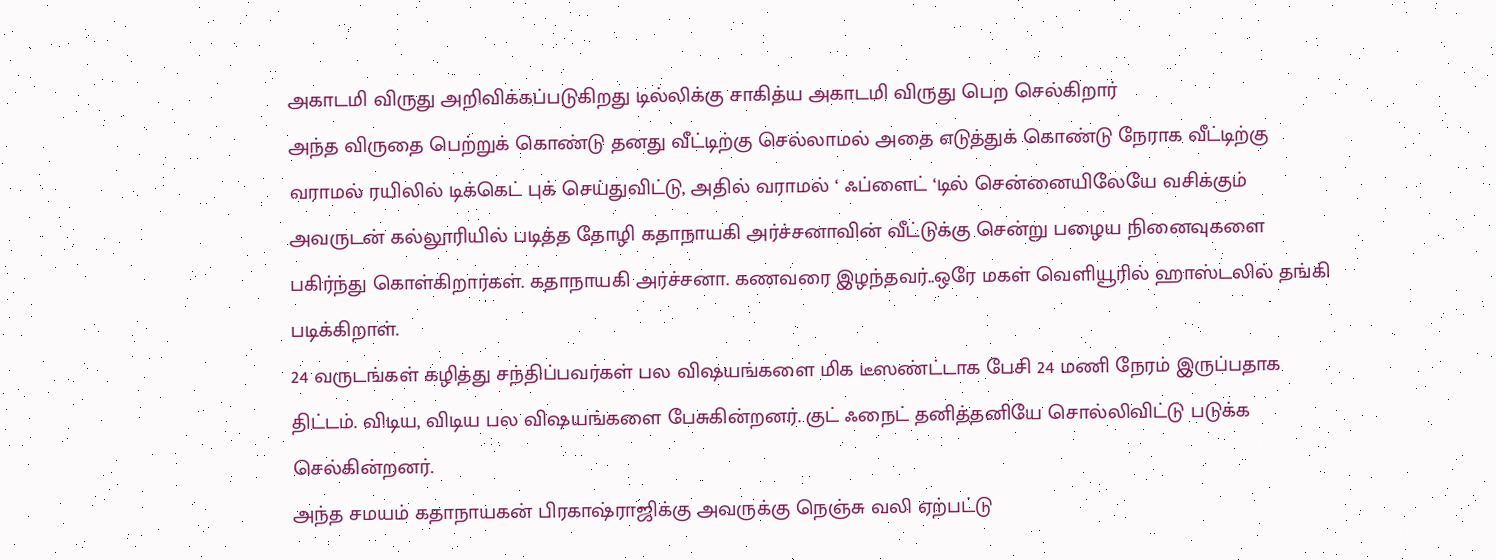அகாடமி விருது அறிவிக்கப்படுகிறது டில்லிக்கு சாகித்ய அகாடமி விருது பெற செல்கிறார்
அந்த விருதை பெற்றுக் கொண்டு தனது வீட்டிற்கு செல்லாமல் அதை எடுத்துக் கொண்டு நேராக வீட்டிற்கு வராமல் ரயிலில் டிக்கெட் புக் செய்துவிட்டு, அதில் வராமல் ‘ ஃப்ளைட் ‘டில் சென்னையிலேயே வசிக்கும்
அவருடன் கல்லூரியில் படித்த தோழி கதாநாயகி அர்ச்சனாவின் வீட்டுக்கு சென்று பழைய நினைவுகளை பகிர்ந்து கொள்கிறார்கள். கதாநாயகி அர்ச்சனா. கணவரை இழந்தவர்..ஒரே மகள் வெளியூரில் ஹாஸ்டலில் தங்கி படிக்கிறாள்.
24 வருடங்கள் கழித்து சந்திப்பவர்கள் பல விஷயங்களை மிக டீஸண்ட்டாக பேசி 24 மணி நேரம் இருப்பதாக திட்டம். விடிய, விடிய பல விஷயங்களை பேசுகின்றனர். குட் ஃநைட் தனித்தனியே சொல்லிவிட்டு படுக்க செல்கின்றனர்.
அந்த சமயம் கதாநாயகன் பிரகாஷ்ராஜிக்கு அவருக்கு நெஞ்சு வலி ஏற்பட்டு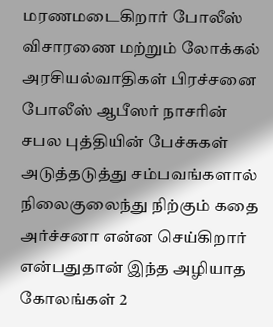மரணமடைகிறார் போலீஸ் விசாரணை மற்றும் லோக்கல் அரசியல்வாதிகள் பிரச்சனை போலீஸ் ஆபீஸர் நாசரின் சபல புத்தியின் பேச்சுகள் அடுத்தடுத்து சம்பவங்களால் நிலைகுலைந்து நிற்கும் கதை அர்ச்சனா என்ன செய்கிறார் என்பதுதான் இந்த அழியாத கோலங்கள் 2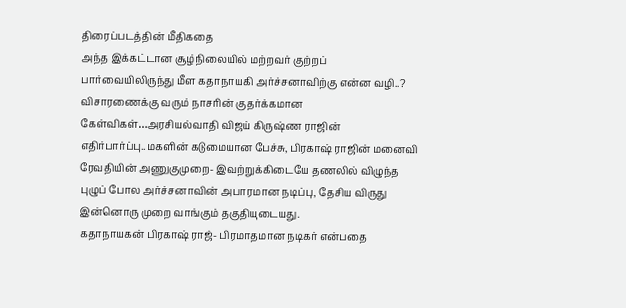திரைப்படத்தின் மீதிகதை
அந்த இக்கட்டான சூழ்நிலையில் மற்றவர் குற்றப் பார்வையிலிருந்து மீள கதாநாயகி அர்ச்சனாவிற்கு என்ன வழி..?
விசாரணைக்கு வரும் நாசரின் குதர்க்கமான கேள்விகள்…அரசியல்வாதி விஜய் கிருஷ்ண ராஜின் எதிர்பார்ப்பு..மகளின் கடுமையான பேச்சு, பிரகாஷ் ராஜின் மனைவி ரேவதியின் அணுகுமுறை- இவற்றுக்கிடையே தணலில் விழுந்த புழுப் போல அர்ச்சனாவின் அபாரமான நடிப்பு, தேசிய விருது இன்னொரு முறை வாங்கும் தகுதியுடையது.
கதாநாயகன் பிரகாஷ் ராஜ்- பிரமாதமான நடிகர் என்பதை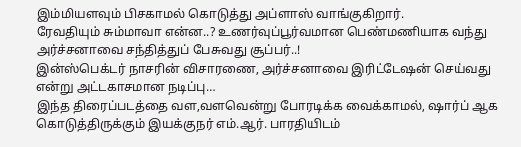இம்மியளவும் பிசகாமல் கொடுத்து அப்ளாஸ் வாங்குகிறார்.
ரேவதியும் சும்மாவா என்ன..? உணர்வுப்பூர்வமான பெண்மணியாக வந்து அர்ச்சனாவை சந்தித்துப் பேசுவது சூப்பர்..!
இன்ஸ்பெக்டர் நாசரின் விசாரணை, அர்ச்சனாவை இரிட்டேஷன் செய்வது என்று அட்டகாசமான நடிப்பு…
இந்த திரைப்படத்தை வள,வளவென்று போரடிக்க வைக்காமல், ஷார்ப் ஆக கொடுத்திருக்கும் இயக்குநர் எம்.ஆர். பாரதியிடம்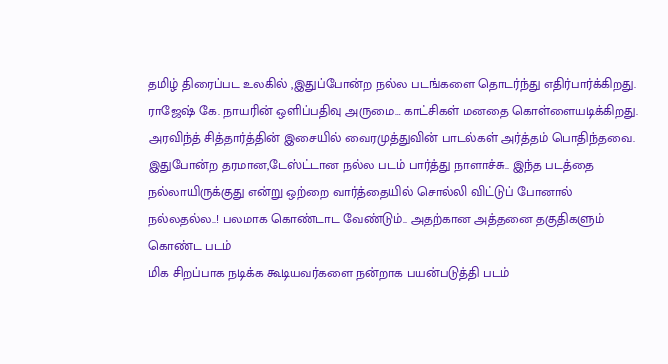தமிழ் திரைப்பட உலகில் ,இதுப்போன்ற நல்ல படங்களை தொடர்ந்து எதிர்பார்க்கிறது.
ராஜேஷ் கே. நாயரின் ஒளிப்பதிவு அருமை… காட்சிகள் மனதை கொள்ளையடிக்கிறது. அரவிந்த் சித்தார்த்தின் இசையில் வைரமுத்துவின் பாடல்கள் அர்த்தம் பொதிந்தவை.
இதுபோன்ற தரமான,டேஸ்ட்டான நல்ல படம் பார்த்து நாளாச்சு.. இந்த படத்தை நல்லாயிருக்குது என்று ஒற்றை வார்த்தையில் சொல்லி விட்டுப் போனால் நல்லதல்ல..! பலமாக கொண்டாட வேண்டும்.. அதற்கான அத்தனை தகுதிகளும் கொண்ட படம்
மிக சிறப்பாக நடிக்க கூடியவர்களை நன்றாக பயன்படுத்தி படம்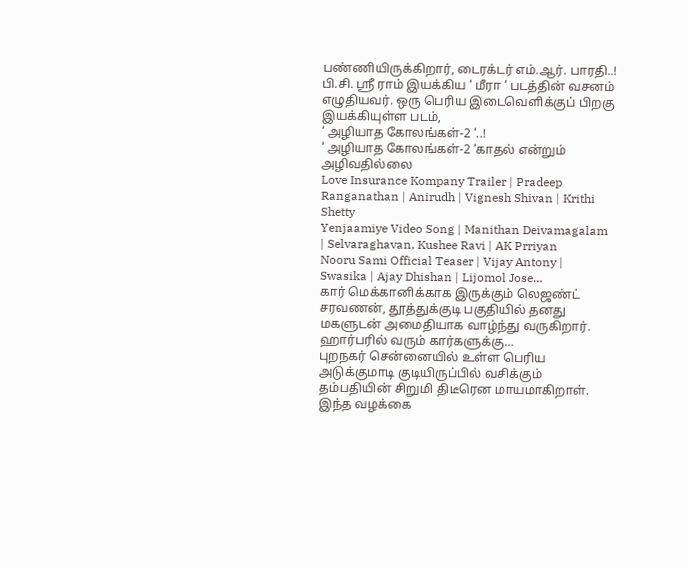பண்ணியிருக்கிறார், டைரக்டர் எம்.ஆர். பாரதி..! பி.சி. ஸ்ரீ ராம் இயக்கிய ‘ மீரா ‘ படத்தின் வசனம் எழுதியவர். ஒரு பெரிய இடைவெளிக்குப் பிறகு இயக்கியுள்ள படம்,
‘ அழியாத கோலங்கள்-2 ‘..!
‘ அழியாத கோலங்கள்-2 ‘காதல் என்றும் அழிவதில்லை
Love Insurance Kompany Trailer | Pradeep Ranganathan | Anirudh | Vignesh Shivan | Krithi Shetty
Yenjaamiye Video Song | Manithan Deivamagalam | Selvaraghavan, Kushee Ravi | AK Prriyan
Nooru Sami Official Teaser | Vijay Antony | Swasika | Ajay Dhishan | Lijomol Jose…
கார் மெக்கானிக்காக இருக்கும் லெஜண்ட் சரவணன், தூத்துக்குடி பகுதியில் தனது மகளுடன் அமைதியாக வாழ்ந்து வருகிறார். ஹார்பரில் வரும் கார்களுக்கு…
புறநகர் சென்னையில் உள்ள பெரிய அடுக்குமாடி குடியிருப்பில் வசிக்கும் தம்பதியின் சிறுமி திடீரென மாயமாகிறாள். இந்த வழக்கை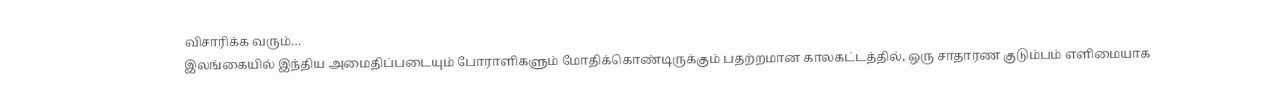விசாரிக்க வரும்…
இலங்கையில் இந்திய அமைதிப்படையும் போராளிகளும் மோதிக்கொண்டிருக்கும் பதற்றமான காலகட்டத்தில், ஒரு சாதாரண குடும்பம் எளிமையாக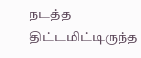நடத்த திட்டமிட்டிருந்த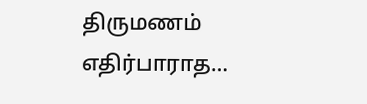திருமணம் எதிர்பாராத…